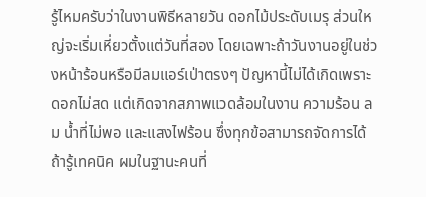รู้ไหมครับว่าในงานพิธีหลายวัน ดอกไม้ประดับเมรุ ส่วนใหญ่จะเริ่มเหี่ยวตั้งแต่วันที่สอง โดยเฉพาะถ้าวันงานอยู่ในช่วงหน้าร้อนหรือมีลมแอร์เป่าตรงๆ ปัญหานี้ไม่ได้เกิดเพราะดอกไม่สด แต่เกิดจากสภาพแวดล้อมในงาน ความร้อน ลม น้ำที่ไม่พอ และแสงไฟร้อน ซึ่งทุกข้อสามารถจัดการได้ถ้ารู้เทคนิค ผมในฐานะคนที่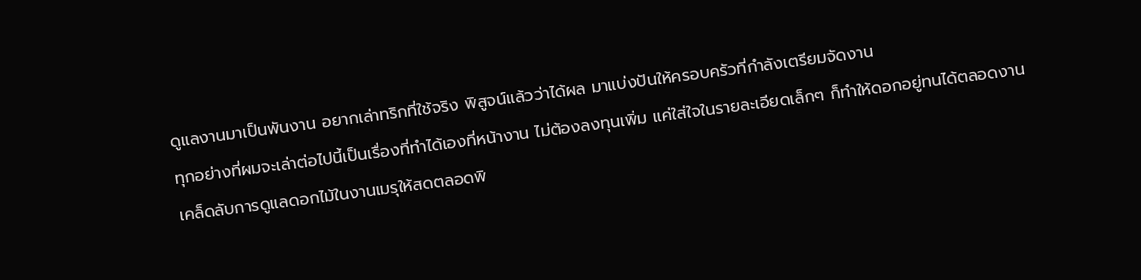ดูแลงานมาเป็นพันงาน อยากเล่าทริกที่ใช้จริง พิสูจน์แล้วว่าได้ผล มาแบ่งปันให้ครอบครัวที่กำลังเตรียมจัดงาน
ทุกอย่างที่ผมจะเล่าต่อไปนี้เป็นเรื่องที่ทำได้เองที่หน้างาน ไม่ต้องลงทุนเพิ่ม แค่ใส่ใจในรายละเอียดเล็กๆ ก็ทำให้ดอกอยู่ทนได้ตลอดงาน
เคล็ดลับการดูแลดอกไม้ในงานเมรุให้สดตลอดพิ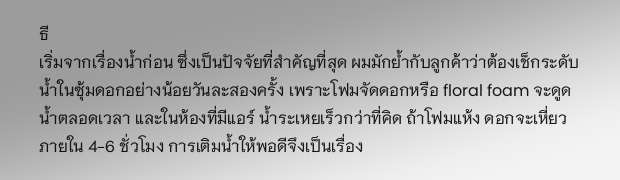ธี
เริ่มจากเรื่องน้ำก่อน ซึ่งเป็นปัจจัยที่สำคัญที่สุด ผมมักย้ำกับลูกค้าว่าต้องเช็กระดับน้ำในซุ้มดอกอย่างน้อยวันละสองครั้ง เพราะโฟมจัดดอกหรือ floral foam จะดูดน้ำตลอดเวลา และในห้องที่มีแอร์ น้ำระเหยเร็วกว่าที่คิด ถ้าโฟมแห้ง ดอกจะเหี่ยวภายใน 4-6 ชั่วโมง การเติมน้ำให้พอดีจึงเป็นเรื่อง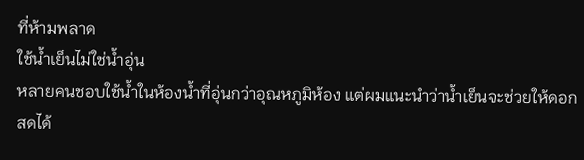ที่ห้ามพลาด
ใช้น้ำเย็นไม่ใช่น้ำอุ่น
หลายคนชอบใช้น้ำในห้องน้ำที่อุ่นกว่าอุณหภูมิห้อง แต่ผมแนะนำว่าน้ำเย็นจะช่วยให้ดอกสดได้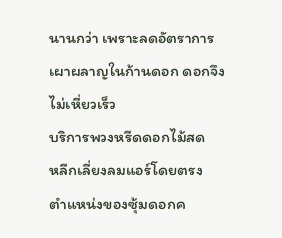นานกว่า เพราะลดอัตราการเผาผลาญในก้านดอก ดอกจึงไม่เหี่ยวเร็ว
บริการพวงหรีดดอกไม้สด
หลีกเลี่ยงลมแอร์โดยตรง
ตำแหน่งของซุ้มดอกค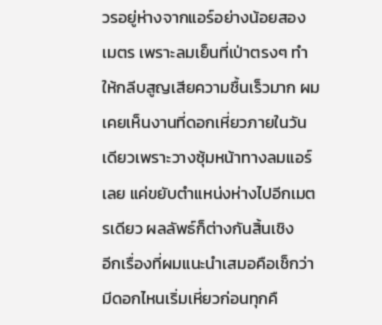วรอยู่ห่างจากแอร์อย่างน้อยสองเมตร เพราะลมเย็นที่เป่าตรงๆ ทำให้กลีบสูญเสียความชื้นเร็วมาก ผมเคยเห็นงานที่ดอกเหี่ยวภายในวันเดียวเพราะวางซุ้มหน้าทางลมแอร์เลย แค่ขยับตำแหน่งห่างไปอีกเมตรเดียว ผลลัพธ์ก็ต่างกันสิ้นเชิง
อีกเรื่องที่ผมแนะนำเสมอคือเช็กว่ามีดอกไหนเริ่มเหี่ยวก่อนทุกคื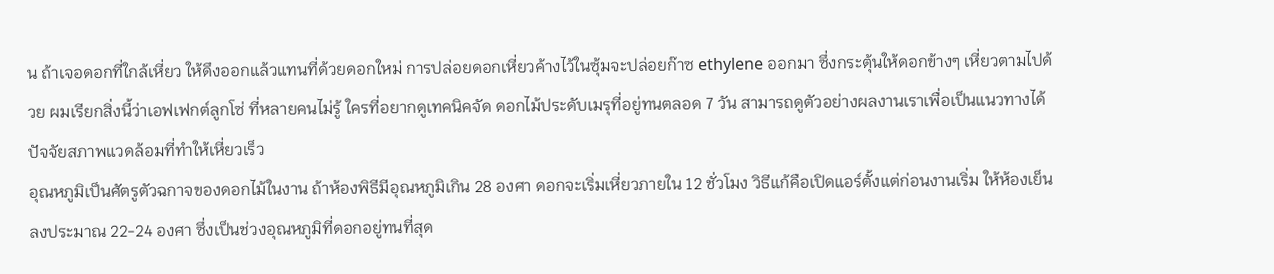น ถ้าเจอดอกที่ใกล้เหี่ยว ให้ดึงออกแล้วแทนที่ด้วยดอกใหม่ การปล่อยดอกเหี่ยวค้างไว้ในซุ้มจะปล่อยก๊าซ ethylene ออกมา ซึ่งกระตุ้นให้ดอกข้างๆ เหี่ยวตามไปด้วย ผมเรียกสิ่งนี้ว่าเอฟเฟกต์ลูกโซ่ ที่หลายคนไม่รู้ ใครที่อยากดูเทคนิคจัด ดอกไม้ประดับเมรุที่อยู่ทนตลอด 7 วัน สามารถดูตัวอย่างผลงานเราเพื่อเป็นแนวทางได้
ปัจจัยสภาพแวดล้อมที่ทำให้เหี่ยวเร็ว
อุณหภูมิเป็นศัตรูตัวฉกาจของดอกไม้ในงาน ถ้าห้องพิธีมีอุณหภูมิเกิน 28 องศา ดอกจะเริ่มเหี่ยวภายใน 12 ชั่วโมง วิธีแก้คือเปิดแอร์ตั้งแต่ก่อนงานเริ่ม ให้ห้องเย็นลงประมาณ 22-24 องศา ซึ่งเป็นช่วงอุณหภูมิที่ดอกอยู่ทนที่สุด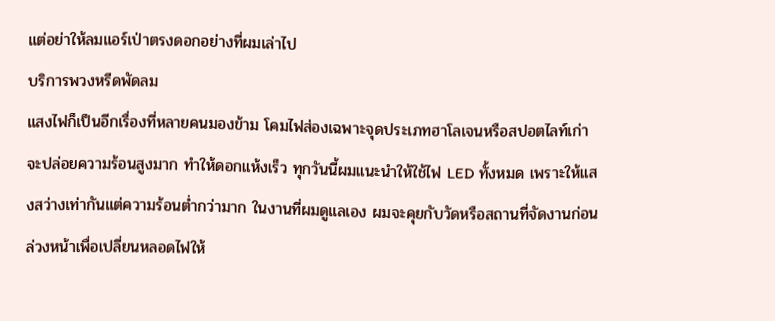แต่อย่าให้ลมแอร์เป่าตรงดอกอย่างที่ผมเล่าไป
บริการพวงหรีดพัดลม
แสงไฟก็เป็นอีกเรื่องที่หลายคนมองข้าม โคมไฟส่องเฉพาะจุดประเภทฮาโลเจนหรือสปอตไลท์เก่าจะปล่อยความร้อนสูงมาก ทำให้ดอกแห้งเร็ว ทุกวันนี้ผมแนะนำให้ใช้ไฟ LED ทั้งหมด เพราะให้แสงสว่างเท่ากันแต่ความร้อนต่ำกว่ามาก ในงานที่ผมดูแลเอง ผมจะคุยกับวัดหรือสถานที่จัดงานก่อนล่วงหน้าเพื่อเปลี่ยนหลอดไฟให้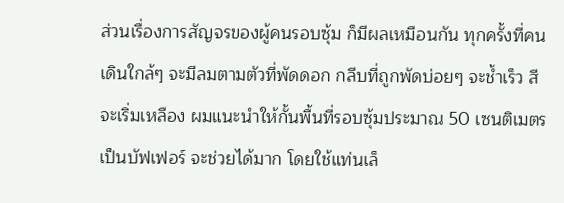ส่วนเรื่องการสัญจรของผู้คนรอบซุ้ม ก็มีผลเหมือนกัน ทุกครั้งที่คนเดินใกล้ๆ จะมีลมตามตัวที่พัดดอก กลีบที่ถูกพัดบ่อยๆ จะช้ำเร็ว สีจะเริ่มเหลือง ผมแนะนำให้กั้นพื้นที่รอบซุ้มประมาณ 50 เซนติเมตรเป็นบัฟเฟอร์ จะช่วยได้มาก โดยใช้แท่นเล็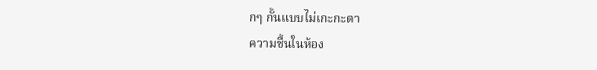กๆ กั้นแบบไม่เกะกะตา
ความชื้นในห้อง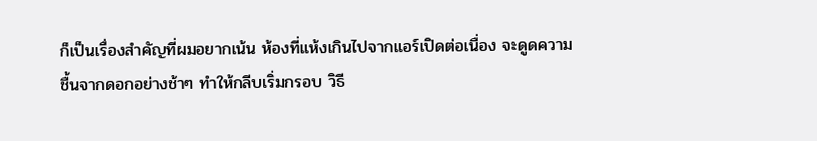ก็เป็นเรื่องสำคัญที่ผมอยากเน้น ห้องที่แห้งเกินไปจากแอร์เปิดต่อเนื่อง จะดูดความชื้นจากดอกอย่างช้าๆ ทำให้กลีบเริ่มกรอบ วิธี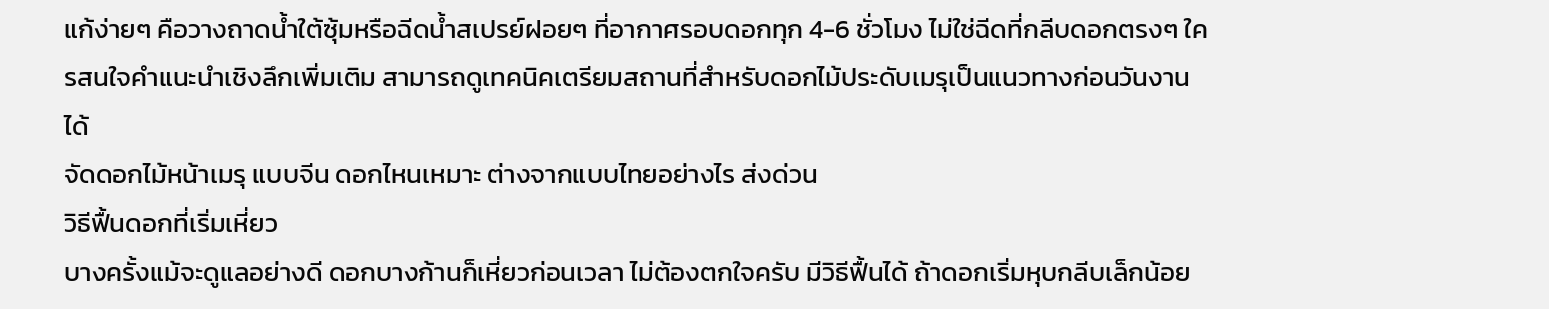แก้ง่ายๆ คือวางถาดน้ำใต้ซุ้มหรือฉีดน้ำสเปรย์ฝอยๆ ที่อากาศรอบดอกทุก 4-6 ชั่วโมง ไม่ใช่ฉีดที่กลีบดอกตรงๆ ใครสนใจคำแนะนำเชิงลึกเพิ่มเติม สามารถดูเทคนิคเตรียมสถานที่สำหรับดอกไม้ประดับเมรุเป็นแนวทางก่อนวันงานได้
จัดดอกไม้หน้าเมรุ แบบจีน ดอกไหนเหมาะ ต่างจากแบบไทยอย่างไร ส่งด่วน
วิธีฟื้นดอกที่เริ่มเหี่ยว
บางครั้งแม้จะดูแลอย่างดี ดอกบางก้านก็เหี่ยวก่อนเวลา ไม่ต้องตกใจครับ มีวิธีฟื้นได้ ถ้าดอกเริ่มหุบกลีบเล็กน้อย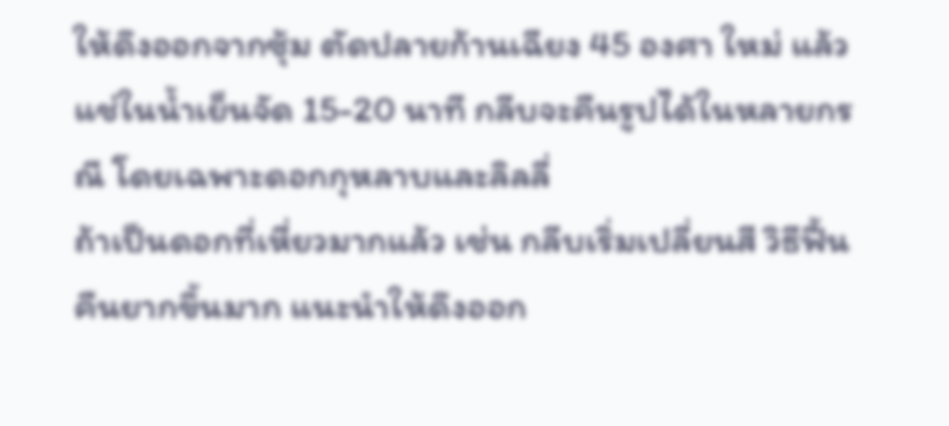ให้ดึงออกจากซุ้ม ตัดปลายก้านเฉียง 45 องศา ใหม่ แล้วแช่ในน้ำเย็นจัด 15-20 นาที กลีบจะคืนรูปได้ในหลายกรณี โดยเฉพาะดอกกุหลาบและลิลลี่
ถ้าเป็นดอกที่เหี่ยวมากแล้ว เช่น กลีบเริ่มเปลี่ยนสี วิธีฟื้นคืนยากขึ้นมาก แนะนำให้ดึงออก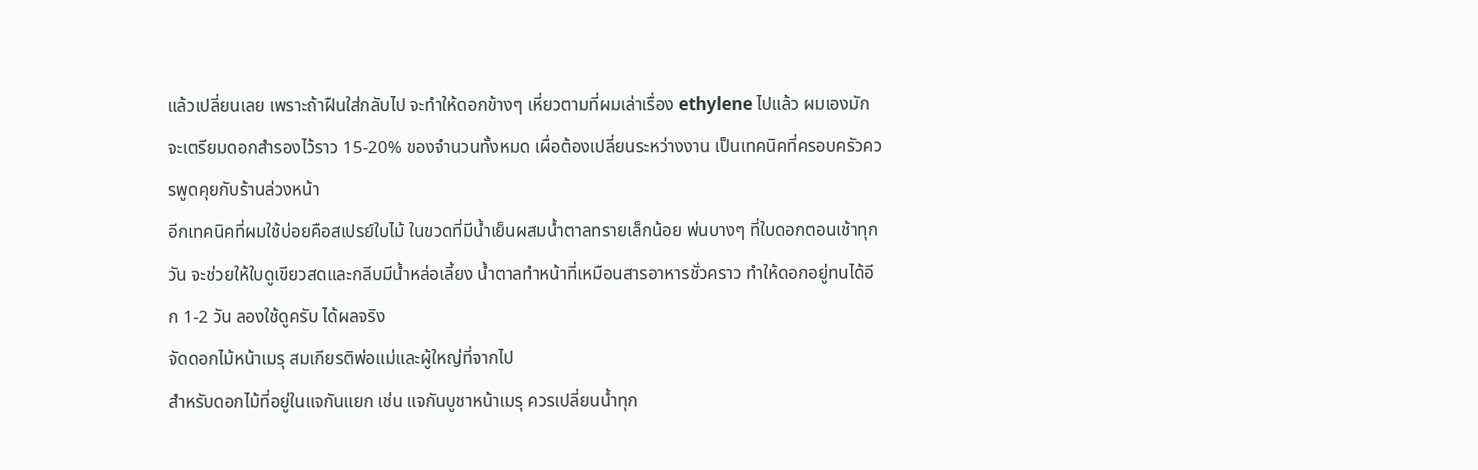แล้วเปลี่ยนเลย เพราะถ้าฝืนใส่กลับไป จะทำให้ดอกข้างๆ เหี่ยวตามที่ผมเล่าเรื่อง ethylene ไปแล้ว ผมเองมักจะเตรียมดอกสำรองไว้ราว 15-20% ของจำนวนทั้งหมด เผื่อต้องเปลี่ยนระหว่างงาน เป็นเทคนิคที่ครอบครัวควรพูดคุยกับร้านล่วงหน้า
อีกเทคนิคที่ผมใช้บ่อยคือสเปรย์ใบไม้ ในขวดที่มีน้ำเย็นผสมน้ำตาลทรายเล็กน้อย พ่นบางๆ ที่ใบดอกตอนเช้าทุกวัน จะช่วยให้ใบดูเขียวสดและกลีบมีน้ำหล่อเลี้ยง น้ำตาลทำหน้าที่เหมือนสารอาหารชั่วคราว ทำให้ดอกอยู่ทนได้อีก 1-2 วัน ลองใช้ดูครับ ได้ผลจริง
จัดดอกไม้หน้าเมรุ สมเกียรติพ่อแม่และผู้ใหญ่ที่จากไป
สำหรับดอกไม้ที่อยู่ในแจกันแยก เช่น แจกันบูชาหน้าเมรุ ควรเปลี่ยนน้ำทุก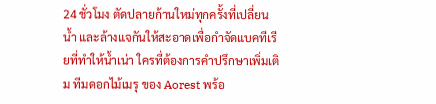24 ชั่วโมง ตัดปลายก้านใหม่ทุกครั้งที่เปลี่ยนน้ำ และล้างแจกันให้สะอาดเพื่อกำจัดแบคทีเรียที่ทำให้น้ำเน่า ใครที่ต้องการคำปรึกษาเพิ่มเติม ทีมดอกไม้เมรุ ของ Aorest พร้อ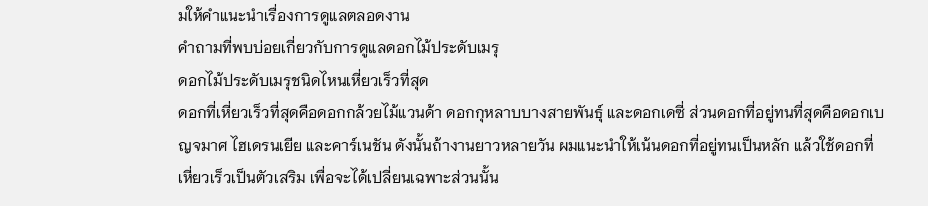มให้คำแนะนำเรื่องการดูแลตลอดงาน
คำถามที่พบบ่อยเกี่ยวกับการดูแลดอกไม้ประดับเมรุ
ดอกไม้ประดับเมรุชนิดไหนเหี่ยวเร็วที่สุด
ดอกที่เหี่ยวเร็วที่สุดคือดอกกล้วยไม้แวนด้า ดอกกุหลาบบางสายพันธุ์ และดอกเดซี่ ส่วนดอกที่อยู่ทนที่สุดคือดอกเบญจมาศ ไฮเดรนเยีย และคาร์เนชัน ดังนั้นถ้างานยาวหลายวัน ผมแนะนำให้เน้นดอกที่อยู่ทนเป็นหลัก แล้วใช้ดอกที่เหี่ยวเร็วเป็นตัวเสริม เพื่อจะได้เปลี่ยนเฉพาะส่วนนั้น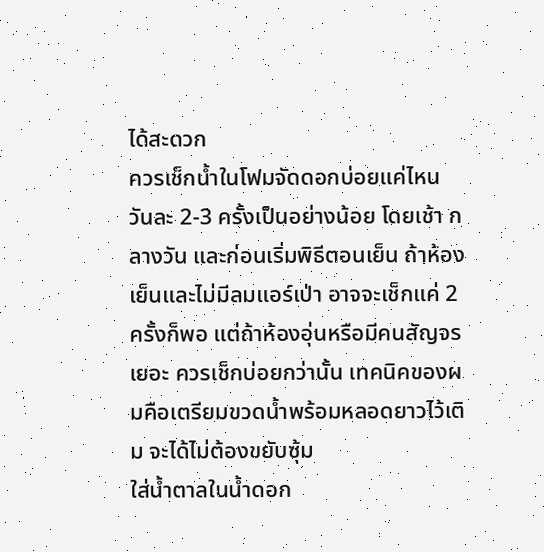ได้สะดวก
ควรเช็กน้ำในโฟมจัดดอกบ่อยแค่ไหน
วันละ 2-3 ครั้งเป็นอย่างน้อย โดยเช้า กลางวัน และก่อนเริ่มพิธีตอนเย็น ถ้าห้องเย็นและไม่มีลมแอร์เป่า อาจจะเช็กแค่ 2 ครั้งก็พอ แต่ถ้าห้องอุ่นหรือมีคนสัญจรเยอะ ควรเช็กบ่อยกว่านั้น เทคนิคของผมคือเตรียมขวดน้ำพร้อมหลอดยาวไว้เติม จะได้ไม่ต้องขยับซุ้ม
ใส่น้ำตาลในน้ำดอก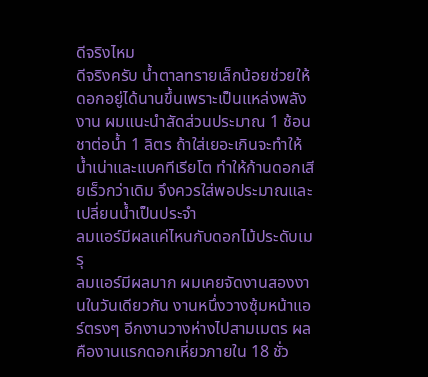ดีจริงไหม
ดีจริงครับ น้ำตาลทรายเล็กน้อยช่วยให้ดอกอยู่ได้นานขึ้นเพราะเป็นแหล่งพลังงาน ผมแนะนำสัดส่วนประมาณ 1 ช้อนชาต่อน้ำ 1 ลิตร ถ้าใส่เยอะเกินจะทำให้น้ำเน่าและแบคทีเรียโต ทำให้ก้านดอกเสียเร็วกว่าเดิม จึงควรใส่พอประมาณและเปลี่ยนน้ำเป็นประจำ
ลมแอร์มีผลแค่ไหนกับดอกไม้ประดับเมรุ
ลมแอร์มีผลมาก ผมเคยจัดงานสองงานในวันเดียวกัน งานหนึ่งวางซุ้มหน้าแอร์ตรงๆ อีกงานวางห่างไปสามเมตร ผลคืองานแรกดอกเหี่ยวภายใน 18 ชั่ว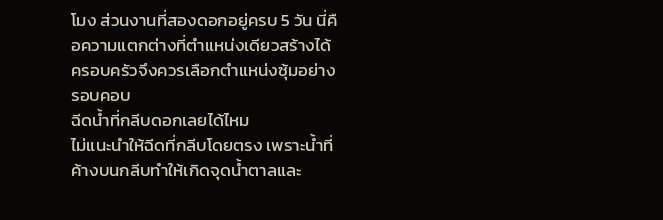โมง ส่วนงานที่สองดอกอยู่ครบ 5 วัน นี่คือความแตกต่างที่ตำแหน่งเดียวสร้างได้ ครอบครัวจึงควรเลือกตำแหน่งซุ้มอย่างรอบคอบ
ฉีดน้ำที่กลีบดอกเลยได้ไหม
ไม่แนะนำให้ฉีดที่กลีบโดยตรง เพราะน้ำที่ค้างบนกลีบทำให้เกิดจุดน้ำตาลและ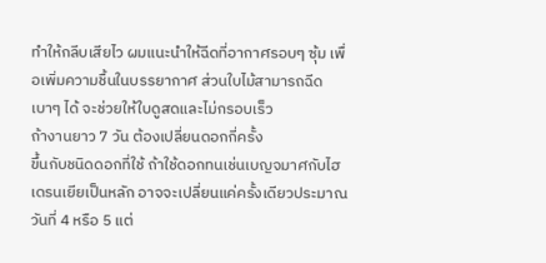ทำให้กลีบเสียไว ผมแนะนำให้ฉีดที่อากาศรอบๆ ซุ้ม เพื่อเพิ่มความชื้นในบรรยากาศ ส่วนใบไม้สามารถฉีดเบาๆ ได้ จะช่วยให้ใบดูสดและไม่กรอบเร็ว
ถ้างานยาว 7 วัน ต้องเปลี่ยนดอกกี่ครั้ง
ขึ้นกับชนิดดอกที่ใช้ ถ้าใช้ดอกทนเช่นเบญจมาศกับไฮเดรนเยียเป็นหลัก อาจจะเปลี่ยนแค่ครั้งเดียวประมาณวันที่ 4 หรือ 5 แต่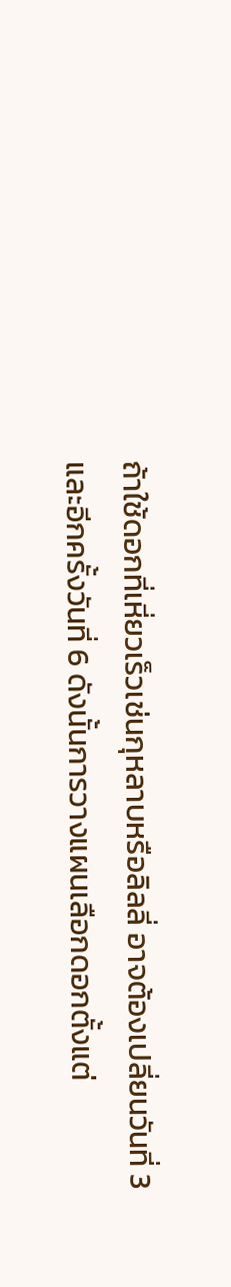ถ้าใช้ดอกที่เหี่ยวเร็วเช่นกุหลาบหรือลิลลี่ อาจต้องเปลี่ยนวันที่ 3 และอีกครั้งวันที่ 6 ดังนั้นการวางแผนเลือกดอกตั้งแต่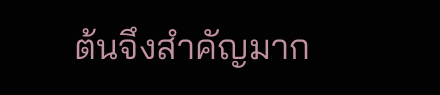ต้นจึงสำคัญมาก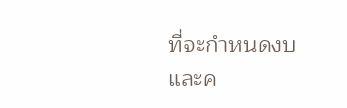ที่จะกำหนดงบและค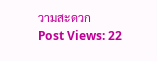วามสะดวก
Post Views: 22